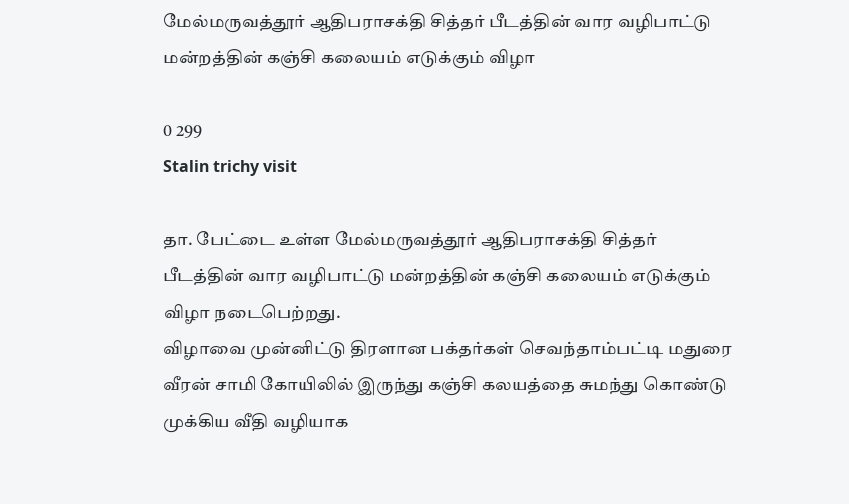மேல்மருவத்தூர் ஆதிபராசக்தி சித்தர் பீடத்தின் வார வழிபாட்டு மன்றத்தின் கஞ்சி கலையம் எடுக்கும் விழா

0 299
Stalin trichy visit

தா. பேட்டை உள்ள மேல்மருவத்தூர் ஆதிபராசக்தி சித்தர் பீடத்தின் வார வழிபாட்டு மன்றத்தின் கஞ்சி கலையம் எடுக்கும் விழா நடைபெற்றது.
விழாவை முன்னிட்டு திரளான பக்தர்கள் செவந்தாம்பட்டி மதுரை வீரன் சாமி கோயிலில் இருந்து கஞ்சி கலயத்தை சுமந்து கொண்டு முக்கிய வீதி வழியாக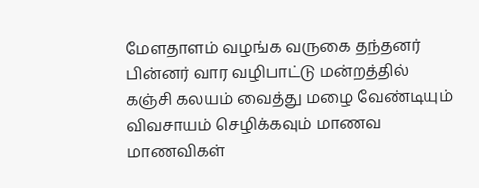மேளதாளம் வழங்க வருகை தந்தனர் பின்னர் வார வழிபாட்டு மன்றத்தில் கஞ்சி கலயம் வைத்து மழை வேண்டியும் விவசாயம் செழிக்கவும் மாணவ மாணவிகள்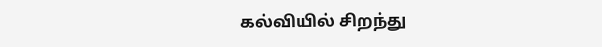கல்வியில் சிறந்து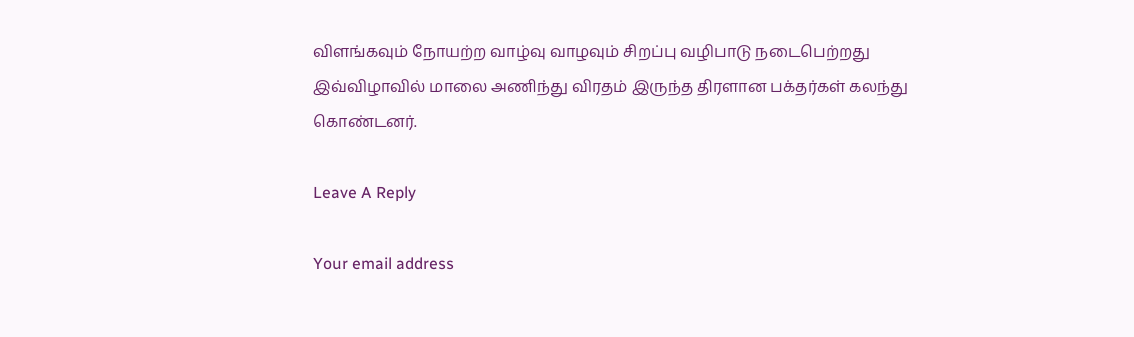விளங்கவும் நோயற்ற வாழ்வு வாழவும் சிறப்பு வழிபாடு நடைபெற்றது இவ்விழாவில் மாலை அணிந்து விரதம் இருந்த திரளான பக்தர்கள் கலந்து கொண்டனர்.

Leave A Reply

Your email address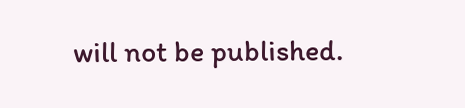will not be published.